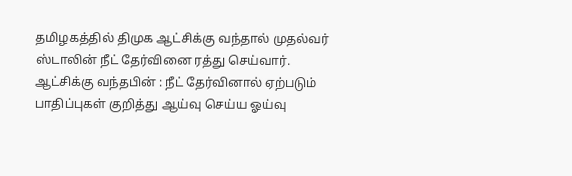தமிழகத்தில் திமுக ஆட்சிக்கு வந்தால் முதல்வர் ஸ்டாலின் நீட் தேர்வினை ரத்து செய்வார்.
ஆட்சிக்கு வந்தபின் : நீட் தேர்வினால் ஏற்படும் பாதிப்புகள் குறித்து ஆய்வு செய்ய ஓய்வு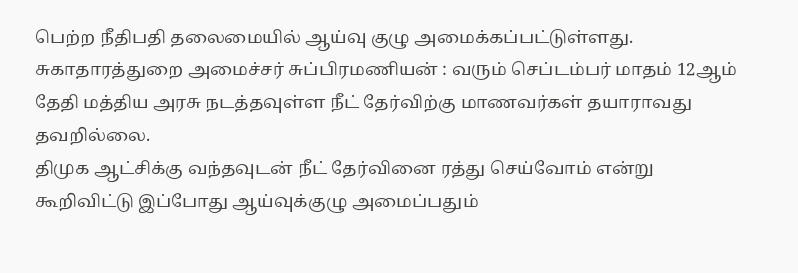பெற்ற நீதிபதி தலைமையில் ஆய்வு குழு அமைக்கப்பட்டுள்ளது.
சுகாதாரத்துறை அமைச்சர் சுப்பிரமணியன் : வரும் செப்டம்பர் மாதம் 12ஆம் தேதி மத்திய அரசு நடத்தவுள்ள நீட் தேர்விற்கு மாணவர்கள் தயாராவது தவறில்லை.
திமுக ஆட்சிக்கு வந்தவுடன் நீட் தேர்வினை ரத்து செய்வோம் என்று கூறிவிட்டு இப்போது ஆய்வுக்குழு அமைப்பதும்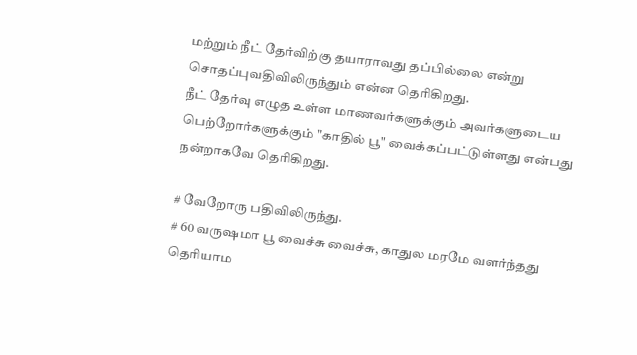மற்றும் நீட் தேர்விற்கு தயாராவது தப்பில்லை என்று சொதப்புவதிவிலிருந்தும் என்ன தெரிகிறது.
நீட் தேர்வு எழுத உள்ள மாணவர்களுக்கும் அவர்களுடைய பெற்றோர்களுக்கும் "காதில் பூ" வைக்கப்பட்டுள்ளது என்பது நன்றாகவே தெரிகிறது.

# வேறோரு பதிவிலிருந்து.
# 60 வருஷமா பூ வைச்சு வைச்சு, காதுல மரமே வளர்ந்தது தெரியாம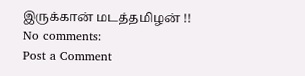இருக்கான் மடத்தமிழன் !!
No comments:
Post a Comment